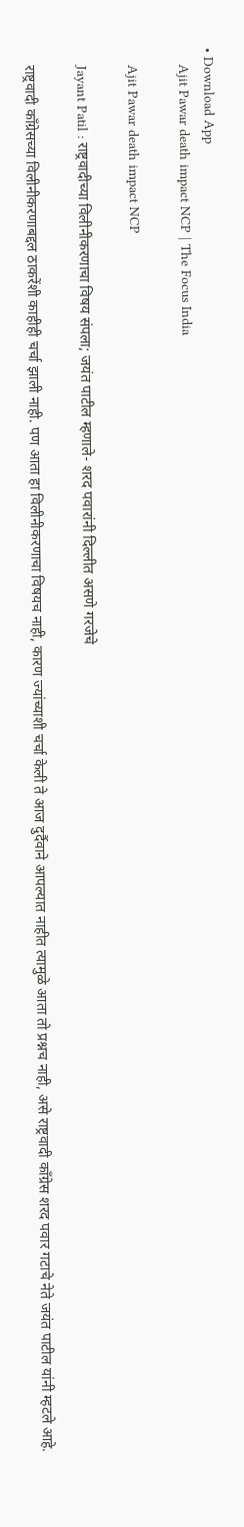• Download App
    Ajit Pawar death impact NCP | The Focus India

    Ajit Pawar death impact NCP

    Jayant Patil : राष्ट्रवादीच्या विलीनीकरणाचा विषय संपला; जयंत पाटील म्हणाले- शरद पवारांनी दिल्लीत असणे गरजेचे

    राष्ट्रवादी काँग्रेसच्या विलीनीकरणाबद्दल ठाकरेंशी काहीही चर्चा झाली नाही. पण आता हा विलीनीकरणाचा विषयच नाही, कारण ज्यांच्याशी चर्चा केली ते आज दुर्दैवाने आपल्यात नाहीत त्यामुळे आता तो प्रश्नच नाही, असे राष्ट्रवादी काँग्रेस शरद पवार गटाचे नेते जयंत पाटील यांनी म्हटले आहे.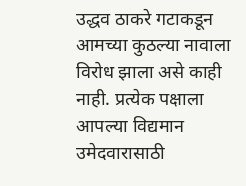उद्धव ठाकरे गटाकडून आमच्या कुठल्या नावाला विरोध झाला असे काही नाही. प्रत्येक पक्षाला आपल्या विद्यमान उमेदवारासाठी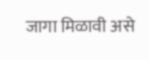जागा मिळावी असे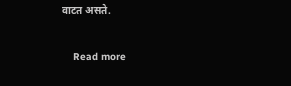वाटत असते.

    Read more